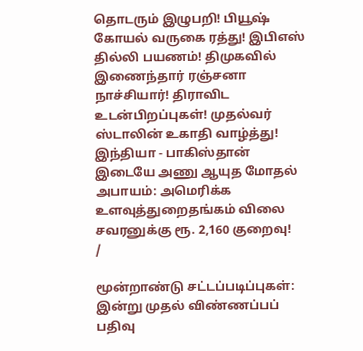தொடரும் இழுபறி! பியூஷ் கோயல் வருகை ரத்து! இபிஎஸ் தில்லி பயணம்! திமுகவில் இணைந்தார் ரஞ்சனா நாச்சியார்! திராவிட உடன்பிறப்புகள்! முதல்வர் ஸ்டாலின் உகாதி வாழ்த்து! இந்தியா - பாகிஸ்தான் இடையே அணு ஆயுத மோதல் அபாயம்: அமெரிக்க உளவுத்துறைதங்கம் விலை சவரனுக்கு ரூ. 2,160 குறைவு!
/

மூன்றாண்டு சட்டப்படிப்புகள்: இன்று முதல் விண்ணப்பப் பதிவு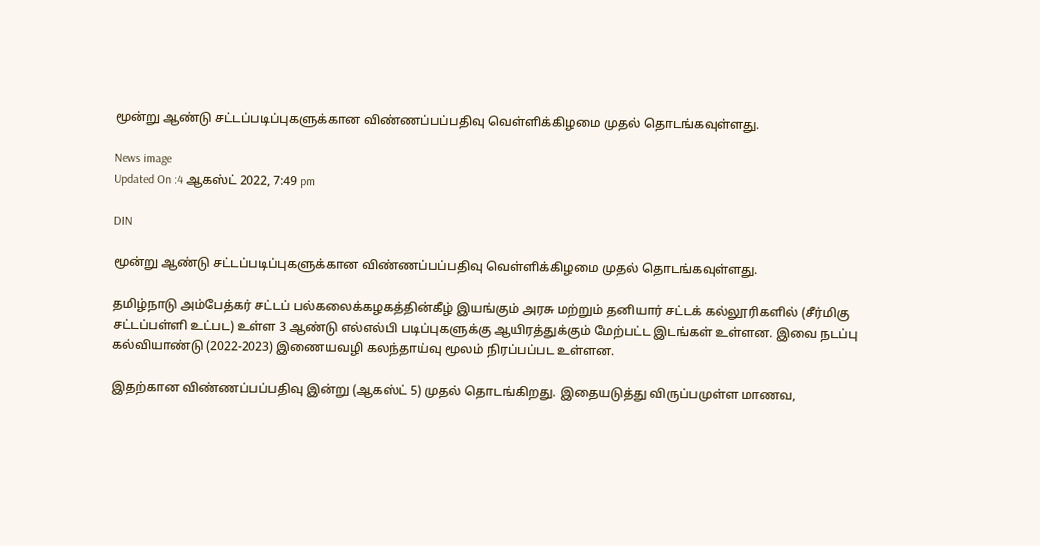மூன்று ஆண்டு சட்டப்படிப்புகளுக்கான விண்ணப்பப்பதிவு வெள்ளிக்கிழமை முதல் தொடங்கவுள்ளது.

News image
Updated On :4 ஆகஸ்ட் 2022, 7:49 pm

DIN

மூன்று ஆண்டு சட்டப்படிப்புகளுக்கான விண்ணப்பப்பதிவு வெள்ளிக்கிழமை முதல் தொடங்கவுள்ளது.

தமிழ்நாடு அம்பேத்கர் சட்டப் பல்கலைக்கழகத்தின்கீழ் இயங்கும் அரசு மற்றும் தனியார் சட்டக் கல்லூரிகளில் (சீர்மிகு சட்டப்பள்ளி உட்பட) உள்ள 3 ஆண்டு எல்எல்பி படிப்புகளுக்கு ஆயிரத்துக்கும் மேற்பட்ட இடங்கள் உள்ளன. இவை நடப்பு கல்வியாண்டு (2022-2023) இணையவழி கலந்தாய்வு மூலம் நிரப்பப்பட உள்ளன.

இதற்கான விண்ணப்பப்பதிவு இன்று (ஆகஸ்ட் 5) முதல் தொடங்கிறது. இதையடுத்து விருப்பமுள்ள மாணவ,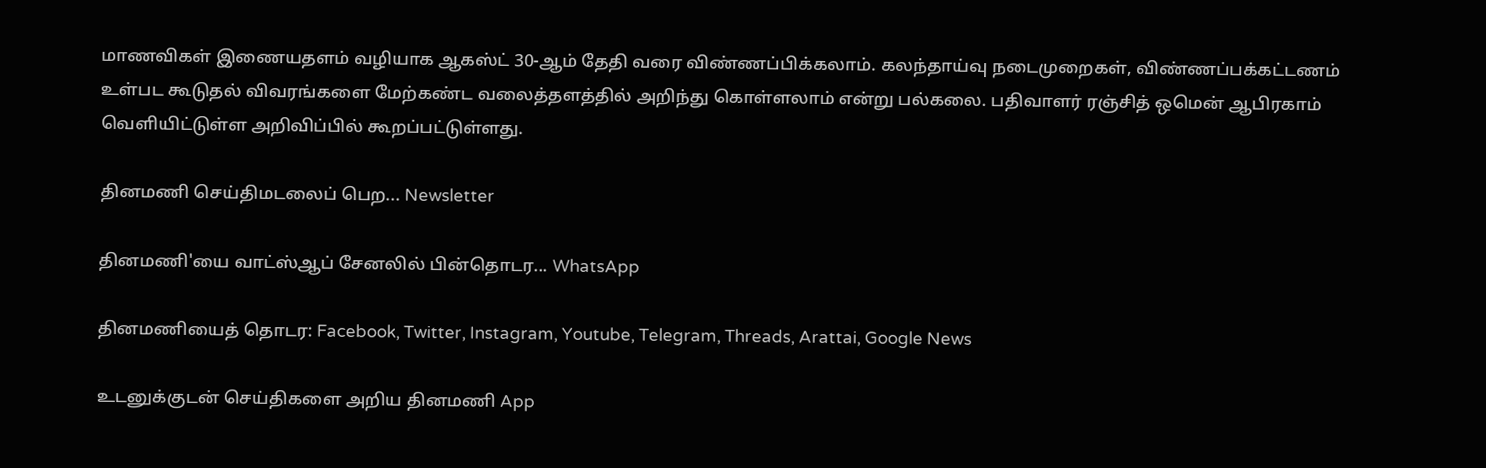மாணவிகள் இணையதளம் வழியாக ஆகஸ்ட் 30-ஆம் தேதி வரை விண்ணப்பிக்கலாம். கலந்தாய்வு நடைமுறைகள், விண்ணப்பக்கட்டணம் உள்பட கூடுதல் விவரங்களை மேற்கண்ட வலைத்தளத்தில் அறிந்து கொள்ளலாம் என்று பல்கலை. பதிவாளர் ரஞ்சித் ஒமென் ஆபிரகாம் வெளியிட்டுள்ள அறிவிப்பில் கூறப்பட்டுள்ளது.

தினமணி செய்திமடலைப் பெற... Newsletter

தினமணி'யை வாட்ஸ்ஆப் சேனலில் பின்தொடர... WhatsApp

தினமணியைத் தொடர: Facebook, Twitter, Instagram, Youtube, Telegram, Threads, Arattai, Google News

உடனுக்குடன் செய்திகளை அறிய தினமணி App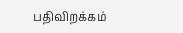பதிவிறக்கம்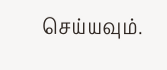செய்யவும்.